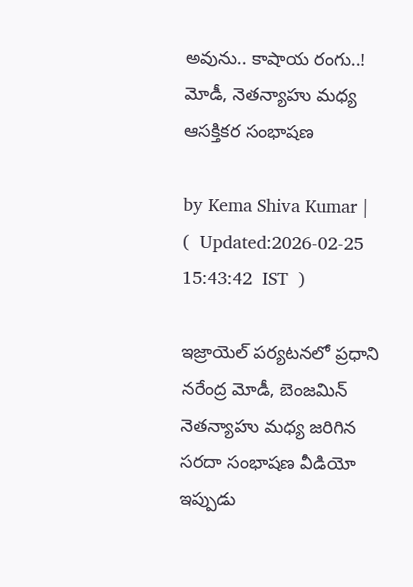అవును.. కాషాయ రంగు..! మోడీ, నెతన్యాహు మధ్య ఆసక్తికర సంభాషణ

by Kema Shiva Kumar |   (  Updated:2026-02-25 15:43:42  IST  )

ఇజ్రాయెల్ పర్యటనలో ప్రధాని నరేంద్ర మోడీ, బెంజమిన్ నెతన్యాహు మధ్య జరిగిన సరదా సంభాషణ వీడియో ఇప్పుడు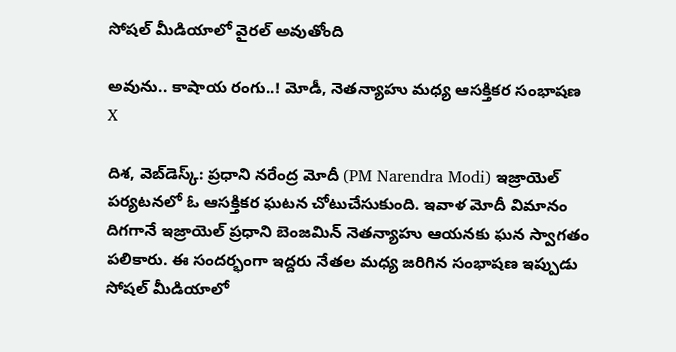సోషల్ మీడియాలో వైరల్ అవుతోంది

అవును.. కాషాయ రంగు..! మోడీ, నెతన్యాహు మధ్య ఆసక్తికర సంభాషణ
X

దిశ, వెబ్‌డెస్క్: ప్రధాని నరేంద్ర మోదీ (PM Narendra Modi) ఇజ్రాయెల్ పర్యటనలో ఓ ఆసక్తికర ఘటన చోటుచేసుకుంది. ఇవాళ మోదీ విమానం దిగగానే ఇజ్రాయెల్ ప్రధాని బెంజమిన్ నెతన్యాహు ఆయనకు ఘన స్వాగతం పలికారు. ఈ సందర్భంగా ఇద్దరు నేతల మధ్య జరిగిన సంభాషణ ఇప్పుడు సోషల్ మీడియాలో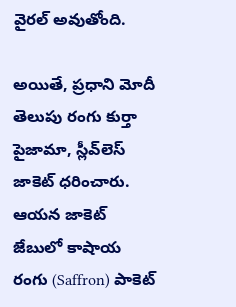వైరల్ అవుతోంది.

అయితే, ప్రధాని మోదీ తెలుపు రంగు కుర్తా పైజామా, స్లీవ్‌లెస్ జాకెట్ ధరించారు. ఆయన జాకెట్ జేబులో కాషాయ రంగు (Saffron) పాకెట్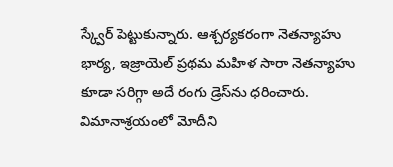స్క్వేర్ పెట్టుకున్నారు. ఆశ్చర్యకరంగా నెతన్యాహు భార్య, ఇజ్రాయెల్ ప్రథమ మహిళ సారా నెతన్యాహు కూడా సరిగ్గా అదే రంగు డ్రెస్‌ను ధరించారు. విమానాశ్రయంలో మోదీని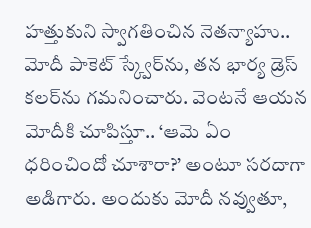హత్తుకుని స్వాగతించిన నెతన్యాహు.. మోదీ పాకెట్ స్క్వేర్‌ను, తన భార్య డ్రెస్ కలర్‌ను గమనించారు. వెంటనే ఆయన మోదీకి చూపిస్తూ.. ‘ఆమె ఏం ధరించిందో చూశారా?’ అంటూ సరదాగా అడిగారు. అందుకు మోదీ నవ్వుతూ,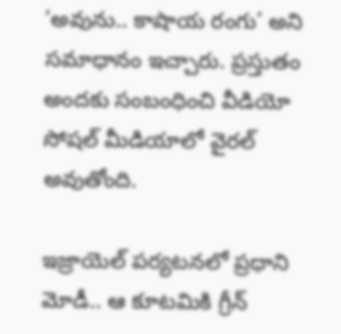‘అవును.. కాషాయ రంగు’ అని సమాధానం ఇచ్చారు. ప్రస్తుతం అందకు సంబంధించి వీడియో సోషల్ మీడియాలో వైరల్ అవుతోంది.

ఇజ్రాయెల్ పర్యటనలో ప్రధాని మోడీ.. ఆ కూటమికి గ్రీన్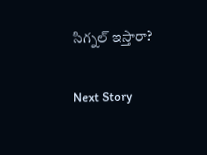సిగ్నల్ ఇస్తారా?

Next Story